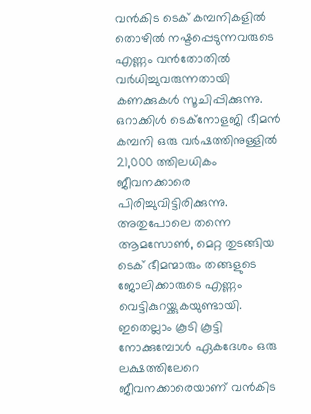വൻകിട ടെക് കമ്പനികളിൽ തൊഴിൽ നഷ്ടപ്പെടുന്നവരുടെ എണ്ണം വൻതോതിൽ വർധിച്ചുവരുന്നതായി കണക്കുകൾ സൂചിപ്പിക്കുന്നു.
ഒറാക്കിൾ ടെക്നോളജി ഭീമൻ കമ്പനി ഒരു വർഷത്തിനുള്ളിൽ 21,000 ത്തിലധികം ജീവനക്കാരെ പിരിച്ചുവിട്ടിരിക്കുന്നു. അതുപോലെ തന്നെ ആമസോൺ, മെറ്റ തുടങ്ങിയ ടെക് ഭീമന്മാരും തങ്ങളുടെ ജോലിക്കാരുടെ എണ്ണം വെട്ടികുറയ്ക്കുകയുണ്ടായി. ഇതെല്ലാം കൂടി കൂട്ടി നോക്കുമ്പോൾ ഏകദേശം ഒരു ലക്ഷത്തിലേറെ ജീവനക്കാരെയാണ് വൻകിട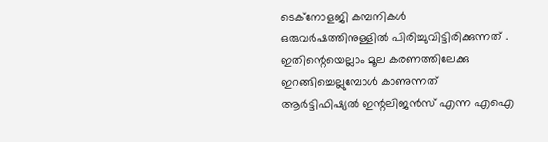ടെക്നോളജി കമ്പനികൾ ഒരുവർഷത്തിനുള്ളിൽ പിരിച്ചുവിട്ടിരിക്കുന്നത് .
ഇതിന്റെയെല്ലാം മൂല കരണത്തിലേക്കു ഇറങ്ങിച്ചെല്ലുമ്പോൾ കാണുന്നത് ആർട്ടിഫിഷ്യൽ ഇന്റലിജൻസ് എന്ന എഐ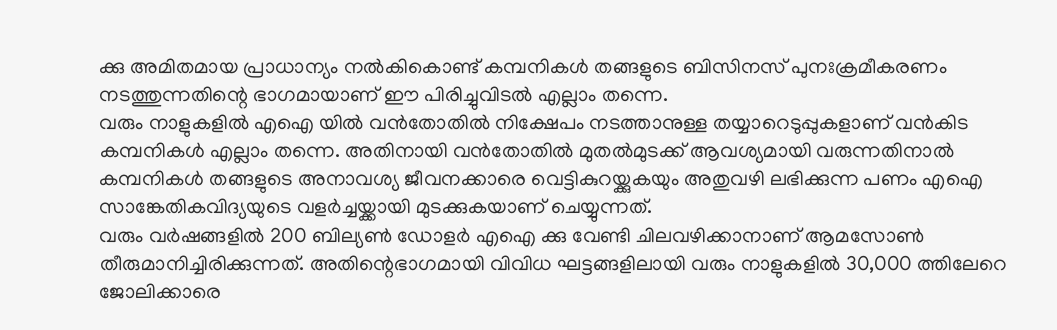ക്കു അമിതമായ പ്രാധാന്യം നൽകികൊണ്ട് കമ്പനികൾ തങ്ങളുടെ ബിസിനസ് പുനഃക്രമീകരണം നടത്തുന്നതിന്റെ ഭാഗമായാണ് ഈ പിരിച്ചുവിടൽ എല്ലാം തന്നെ.
വരും നാളുകളിൽ എഐ യിൽ വൻതോതിൽ നിക്ഷേപം നടത്താനുള്ള തയ്യാറെടുപ്പുകളാണ് വൻകിട കമ്പനികൾ എല്ലാം തന്നെ. അതിനായി വൻതോതിൽ മുതൽമുടക്ക് ആവശ്യമായി വരുന്നതിനാൽ കമ്പനികൾ തങ്ങളുടെ അനാവശ്യ ജീവനക്കാരെ വെട്ടികുറയ്ക്കുകയും അതുവഴി ലഭിക്കുന്ന പണം എഐ സാങ്കേതികവിദ്യയുടെ വളർച്ചയ്ക്കായി മുടക്കുകയാണ് ചെയ്യുന്നത്.
വരും വർഷങ്ങളിൽ 200 ബില്യൺ ഡോളർ എഐ ക്കു വേണ്ടി ചിലവഴിക്കാനാണ് ആമസോൺ തീരുമാനിച്ചിരിക്കുന്നത്. അതിന്റെഭാഗമായി വിവിധ ഘട്ടങ്ങളിലായി വരും നാളുകളിൽ 30,000 ത്തിലേറെ ജോലിക്കാരെ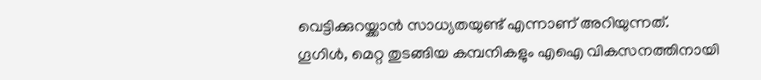വെട്ടിക്കുറയ്ക്കാൻ സാധ്യതയുണ്ട് എന്നാണ് അറിയുന്നത്.
ഗൂഗിൾ, മെറ്റ തുടങ്ങിയ കമ്പനികളും എഐ വികസനത്തിനായി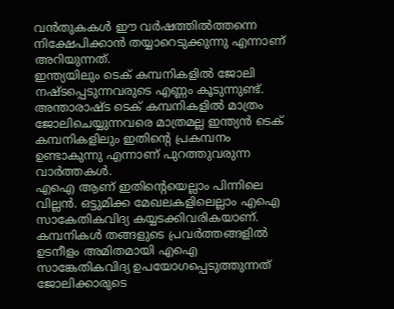വൻതുകകൾ ഈ വർഷത്തിൽത്തന്നെ നിക്ഷേപിക്കാൻ തയ്യാറെടുക്കുന്നു എന്നാണ് അറിയുന്നത്.
ഇന്ത്യയിലും ടെക് കമ്പനികളിൽ ജോലി നഷ്ടപ്പെടുന്നവരുടെ എണ്ണം കൂടുന്നുണ്ട്. അന്താരാഷ്ട ടെക് കമ്പനികളിൽ മാത്രം ജോലിചെയ്യുന്നവരെ മാത്രമല്ല ഇന്ത്യൻ ടെക് കമ്പനികളിലും ഇതിന്റെ പ്രകമ്പനം ഉണ്ടാകുന്നു എന്നാണ് പുറത്തുവരുന്ന വാർത്തകൾ.
എഐ ആണ് ഇതിന്റെയെല്ലാം പിന്നിലെ വില്ലൻ. ഒട്ടുമിക്ക മേഖലകളിലെല്ലാം എഐ സാകേതികവിദ്യ കയ്യടക്കിവരികയാണ്. കമ്പനികൾ തങ്ങളുടെ പ്രവർത്തങ്ങളിൽ ഉടനീളം അമിതമായി എഐ സാങ്കേതികവിദ്യ ഉപയോഗപ്പെടുത്തുന്നത് ജോലിക്കാരുടെ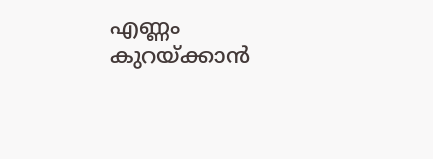എണ്ണം കുറയ്ക്കാൻ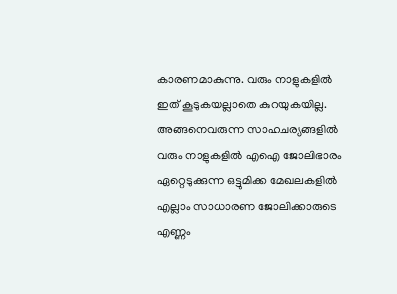കാരണമാകുന്നു. വരും നാളുകളിൽ ഇത് കൂടുകയല്ലാതെ കുറയുകയില്ല. അങ്ങനെവരുന്ന സാഹചര്യങ്ങളിൽ വരും നാളുകളിൽ എഐ ജോലിഭാരം ഏറ്റെടുക്കുന്ന ഒട്ടുമിക്ക മേഖലകളിൽ എല്ലാം സാധാരണ ജോലിക്കാരുടെ എണ്ണം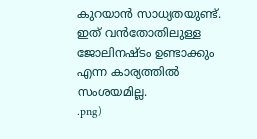കുറയാൻ സാധ്യതയുണ്ട്. ഇത് വൻതോതിലുള്ള ജോലിനഷ്ടം ഉണ്ടാക്കും എന്ന കാര്യത്തിൽ സംശയമില്ല.
.png)